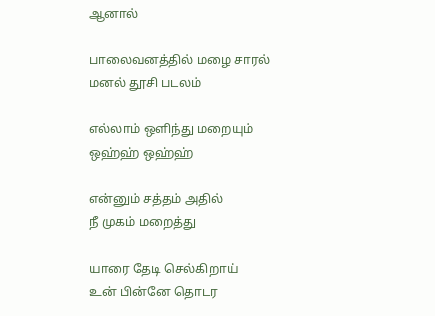ஆனால்

பாலைவனத்தில் மழை சாரல்
மனல் தூசி படலம்

எல்லாம் ஒளிந்து மறையும்
ஒஹ்ஹ் ஒஹ்ஹ்

என்னும் சத்தம் அதில்
நீ முகம் மறைத்து

யாரை தேடி செல்கிறாய்
உன் பின்னே தொடர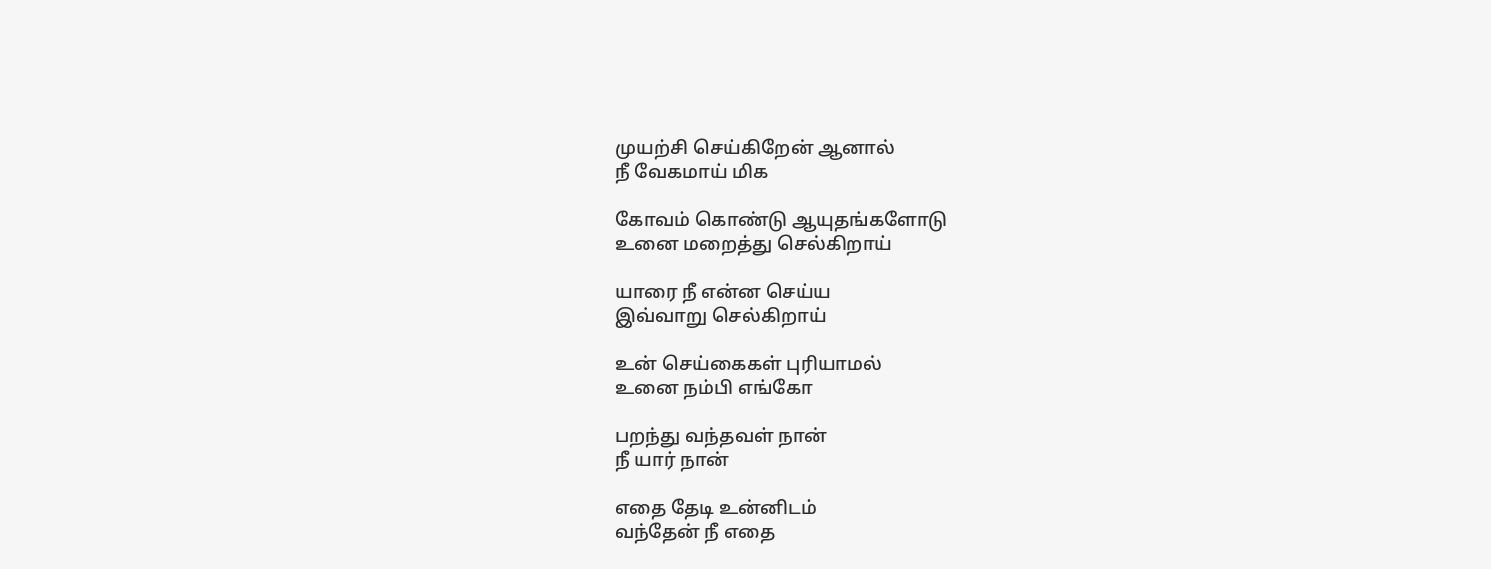முயற்சி செய்கிறேன் ஆனால்
நீ வேகமாய் மிக

கோவம் கொண்டு ஆயுதங்களோடு
உனை மறைத்து செல்கிறாய்

யாரை நீ என்ன செய்ய
இவ்வாறு செல்கிறாய்

உன் செய்கைகள் புரியாமல்
உனை நம்பி எங்கோ

பறந்து வந்தவள் நான்
நீ யார் நான்

எதை தேடி உன்னிடம்
வந்தேன் நீ எதை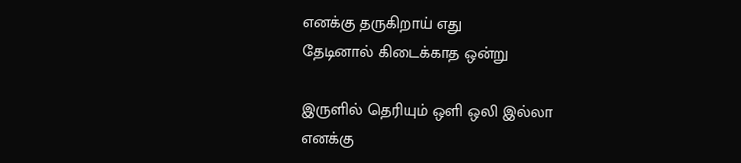எனக்கு தருகிறாய் எது
தேடினால் கிடைக்காத ஒன்று

இருளில் தெரியும் ஒளி ஒலி இல்லா
எனக்கு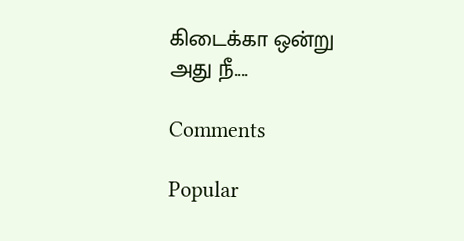கிடைக்கா ஒன்று
அது நீ....

Comments

Popular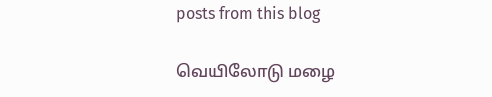posts from this blog

வெயிலோடு மழை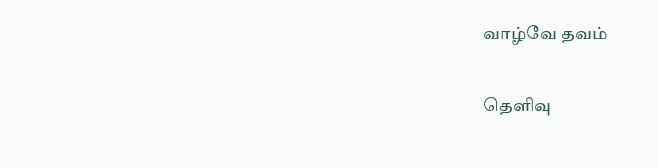வாழ்வே தவம்

தெளிவு